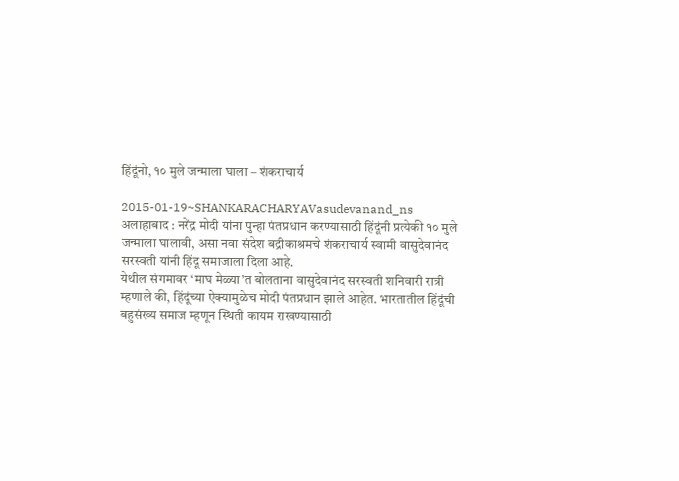हिंदूंनो, १० मुले जन्माला घाला – शंकराचार्य

2015-01-19~SHANKARACHARYAVasudevanand_ns
अलाहाबाद : नरेंद्र मोदी यांना पुन्हा पंतप्रधान करण्यासाठी हिंदूंनी प्रत्येकी १० मुले जन्माला घालावी, असा नवा संदेश बद्रीकाश्रमचे शंकराचार्य स्वामी वासुदेवानंद सरस्वती यांनी हिंदू समाजाला दिला आहे.
येथील संगमावर ‘माघ मेळ्या’त बोलताना वासुदेवानंद सरस्वती शनिवारी रात्री म्हणाले की, हिंदूंच्या ऐक्यामुळेच मोदी पंतप्रधान झाले आहेत. भारतातील हिंदूंची बहुसंख्य समाज म्हणून स्थिती कायम राखण्यासाठी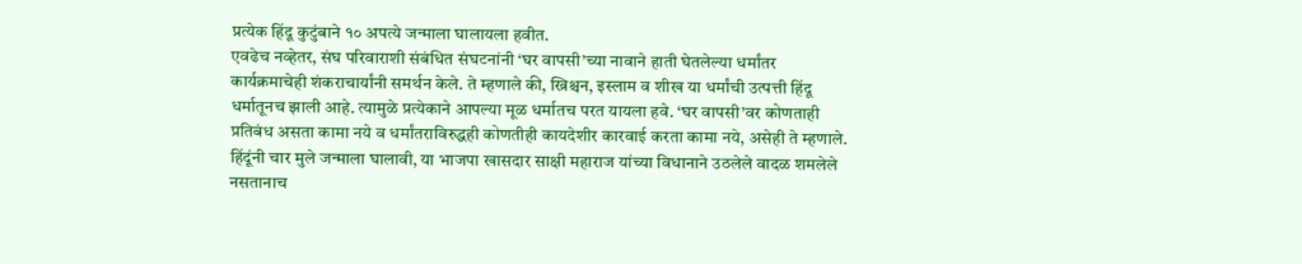प्रत्येक हिंदू कुटुंबाने १० अपत्ये जन्माला घालायला हवीत.
एवढेच नव्हेतर, संघ परिवाराशी संबंधित संघटनांनी ‘घर वापसी’च्या नावाने हाती घेतलेल्या धर्मांतर कार्यक्रमाचेही शंकराचार्यांनी समर्थन केले. ते म्हणाले की, ख्रिश्चन, इस्लाम व शीख या धर्मांची उत्पत्ती हिंदू धर्मातूनच झाली आहे. त्यामुळे प्रत्येकाने आपल्या मूळ धर्मातच परत यायला हवे. ‘घर वापसी’वर कोणताही प्रतिबंध असता कामा नये व धर्मांतराविरुद्धही कोणतीही कायदेशीर कारवाई करता कामा नये, असेही ते म्हणाले. हिंदूंनी चार मुले जन्माला घालावी, या भाजपा खासदार साक्षी महाराज यांच्या विधानाने उठलेले वादळ शमलेले नसतानाच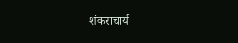शंकराचार्य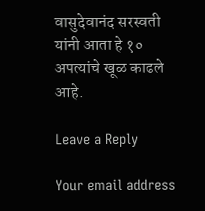वासुदेवानंद सरस्वती यांनी आता हे १० अपत्यांचे खूळ काढले आहे.

Leave a Reply

Your email address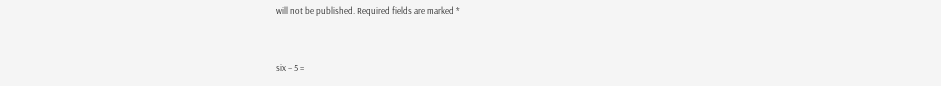will not be published. Required fields are marked *


six − 5 =